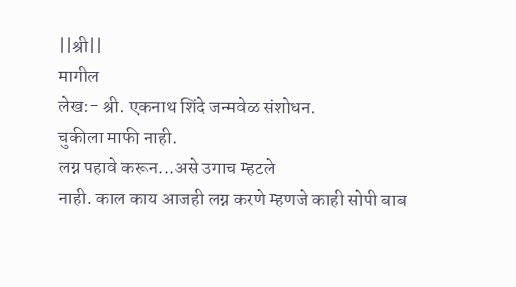||श्री||
मागील
लेख:- श्री. एकनाथ शिंदे जन्मवेळ संशोधन.
चुकीला माफी नाही.
लग्न पहावे करून...असे उगाच म्हटले
नाही. काल काय आजही लग्न करणे म्हणजे काही सोपी बाब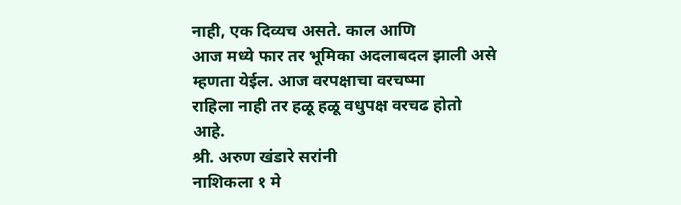नाही, एक दिव्यच असते. काल आणि
आज मध्ये फार तर भूमिका अदलाबदल झाली असे म्हणता येईल. आज वरपक्षाचा वरचष्मा
राहिला नाही तर हळू हळू वधुपक्ष वरचढ होतो आहे.
श्री. अरुण खंडारे सरांनी
नाशिकला १ मे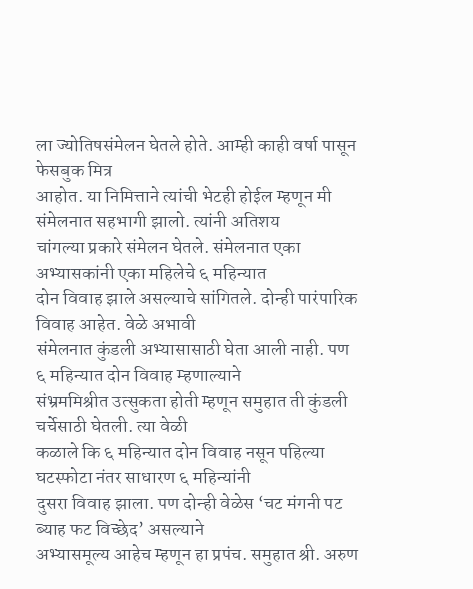ला ज्योतिषसंमेलन घेतले होते. आम्ही काही वर्षा पासून फेसबुक मित्र
आहोत. या निमित्ताने त्यांची भेटही होईल म्हणून मी संमेलनात सहभागी झालो. त्यांनी अतिशय
चांगल्या प्रकारे संमेलन घेतले. संमेलनात एका अभ्यासकांनी एका महिलेचे ६ महिन्यात
दोन विवाह झाले असल्याचे सांगितले. दोन्ही पारंपारिक विवाह आहेत. वेळे अभावी
संमेलनात कुंडली अभ्यासासाठी घेता आली नाही. पण ६ महिन्यात दोन विवाह म्हणाल्याने
संभ्रममिश्रीत उत्सुकता होती म्हणून समुहात ती कुंडली चर्चेसाठी घेतली. त्या वेळी
कळाले कि ६ महिन्यात दोन विवाह नसून पहिल्या घटस्फोटा नंतर साधारण ६ महिन्यांनी
दुसरा विवाह झाला. पण दोन्ही वेळेस ‘चट मंगनी पट ब्याह फट विच्छेद’ असल्याने
अभ्यासमूल्य आहेच म्हणून हा प्रपंच. समुहात श्री. अरुण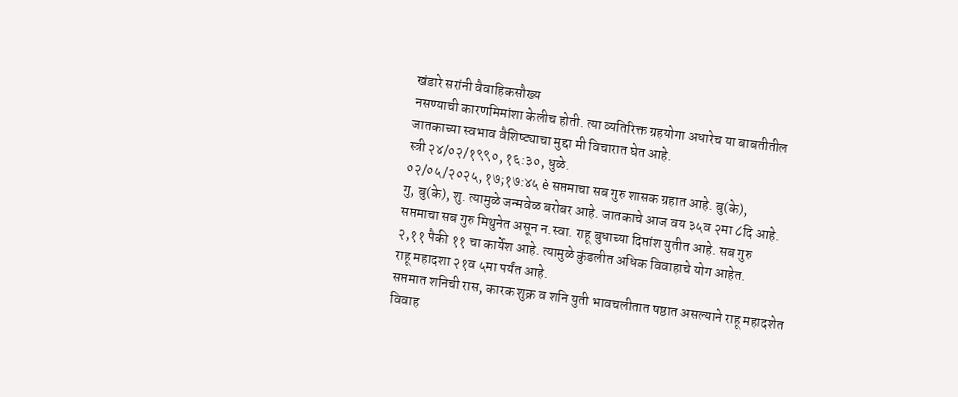खंडारे सरांनी वैवाहिकसौख्य
नसण्याची कारणमिमांशा केलीच होती. त्या व्यतिरिक्त ग्रहयोगा अधारेच या बाबतीतील
जातकाच्या स्वभाव वैशिष्ट्याचा मुद्दा मी विचारात घेत आहे.
स्त्री २४/०२/१९९०, १६:३०, धुळे.
०२/०५/२०२५, १७;१७:४५ è सप्तमाचा सब गुरु शासक ग्रहात आहे. बु(के),
गु, बु(के), शु. त्यामुळे जन्मवेळ बरोबर आहे. जातकाचे आज वय ३५व २मा ८दि आहे.
सप्तमाचा सब गुरु मिथुनेत असून न.स्वा. राहू बुधाच्या दिप्तांश युतीत आहे. सब गुरु
२,११ पैकी ११ चा कार्येश आहे. त्यामुळे कुंडलीत अधिक विवाहाचे योग आहेत.
राहू महादशा २१व ५मा पर्यंत आहे.
सप्तमात शनिची रास, कारक शुक्र व शनि युती भावचलीतात षष्ठात असल्याने राहू महादशेत
विवाह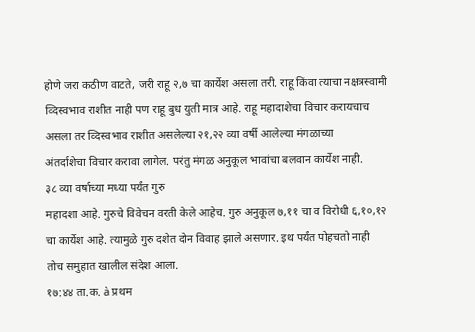होणे जरा कठीण वाटते, जरी राहू २,७ चा कार्येश असला तरी. राहू किंवा त्याचा नक्षत्रस्वामी
व्दिस्वभाव राशीत नाही पण राहू बुध युती मात्र आहे. राहू महादाशेचा विचार करायचाच
असला तर व्दिस्वभाव राशीत असलेल्या २१,२२ व्या वर्षी आलेल्या मंगळाच्या
अंतर्दाशेचा विचार करावा लागेल. परंतु मंगळ अनुकूल भावांचा बलवान कार्येश नाही.
३८ व्या वर्षाच्या मध्या पर्यंत गुरु
महादशा आहे. गुरुचे विवेचन वरती केले आहेच. गुरु अनुकूल ७,११ चा व विरोधी ६,१०,१२
चा कार्येश आहे. त्यामुळे गुरु दशेत दोन विवाह झाले असणार. इथ पर्यंत पोहचतो नाही
तोच समुहात खालील संदेश आला.
१७:४४ ता.क. à प्रथम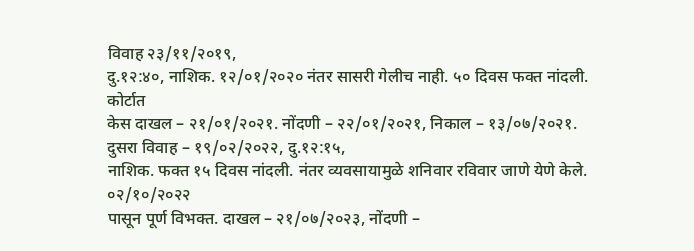विवाह २३/११/२०१९,
दु.१२:४०, नाशिक. १२/०१/२०२० नंतर सासरी गेलीच नाही. ५० दिवस फक्त नांदली. कोर्टात
केस दाखल – २१/०१/२०२१. नोंदणी – २२/०१/२०२१, निकाल – १३/०७/२०२१.
दुसरा विवाह – १९/०२/२०२२, दु.१२:१५,
नाशिक. फक्त १५ दिवस नांदली. नंतर व्यवसायामुळे शनिवार रविवार जाणे येणे केले. ०२/१०/२०२२
पासून पूर्ण विभक्त. दाखल – २१/०७/२०२३, नोंदणी –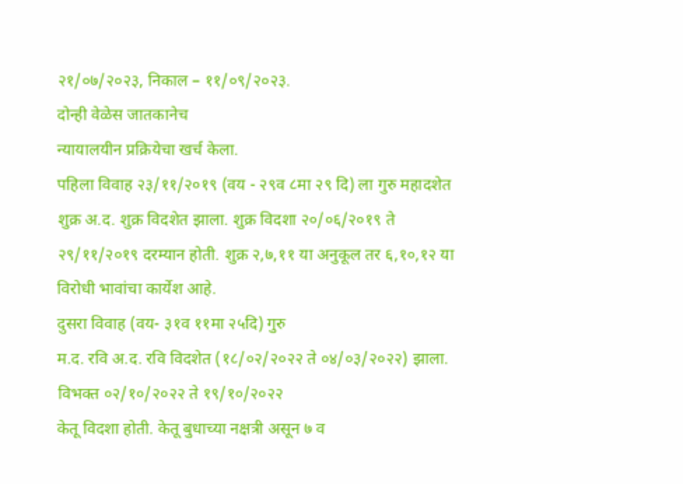२१/०७/२०२३, निकाल – ११/०९/२०२३.
दोन्ही वेळेस जातकानेच
न्यायालयीन प्रक्रियेचा खर्च केला.
पहिला विवाह २३/११/२०१९ (वय - २९व ८मा २९ दि) ला गुरु महादशेत शुक्र अ.द. शुक्र विदशेत झाला. शुक्र विदशा २०/०६/२०१९ ते २९/११/२०१९ दरम्यान होती. शुक्र २,७,११ या अनुकूल तर ६,१०,१२ या विरोधी भावांचा कार्येश आहे.
दुसरा विवाह (वय- ३१व ११मा २५दि) गुरु
म.द. रवि अ.द. रवि विदशेत (१८/०२/२०२२ ते ०४/०३/२०२२) झाला. विभक्त ०२/१०/२०२२ ते १९/१०/२०२२
केतू विदशा होती. केतू बुधाच्या नक्षत्री असून ७ व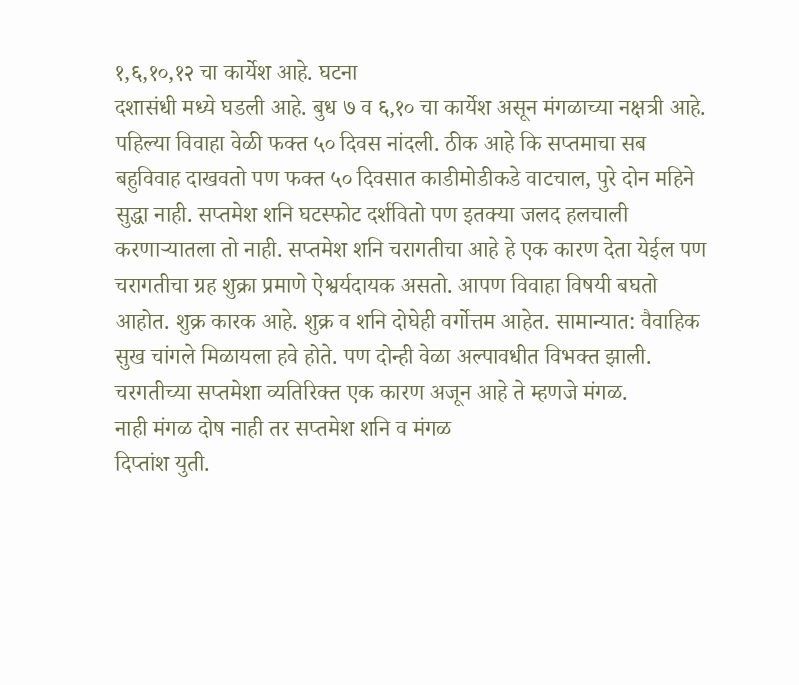१,६,१०,१२ चा कार्येश आहे. घटना
दशासंधी मध्ये घडली आहे. बुध ७ व ६,१० चा कार्येश असून मंगळाच्या नक्षत्री आहे.
पहिल्या विवाहा वेळी फक्त ५० दिवस नांदली. ठीक आहे कि सप्तमाचा सब बहुविवाह दाखवतो पण फक्त ५० दिवसात काडीमोडीकडे वाटचाल, पुरे दोन महिने सुद्धा नाही. सप्तमेश शनि घटस्फोट दर्शवितो पण इतक्या जलद हलचाली करणाऱ्यातला तो नाही. सप्तमेश शनि चरागतीचा आहे हे एक कारण देता येईल पण चरागतीचा ग्रह शुक्रा प्रमाणे ऐश्वर्यदायक असतो. आपण विवाहा विषयी बघतो आहोत. शुक्र कारक आहे. शुक्र व शनि दोघेही वर्गोत्तम आहेत. सामान्यात: वैवाहिक सुख चांगले मिळायला हवे होते. पण दोन्ही वेळा अल्पावधीत विभक्त झाली. चरगतीच्या सप्तमेशा व्यतिरिक्त एक कारण अजून आहे ते म्हणजे मंगळ.
नाही मंगळ दोष नाही तर सप्तमेश शनि व मंगळ
दिप्तांश युती.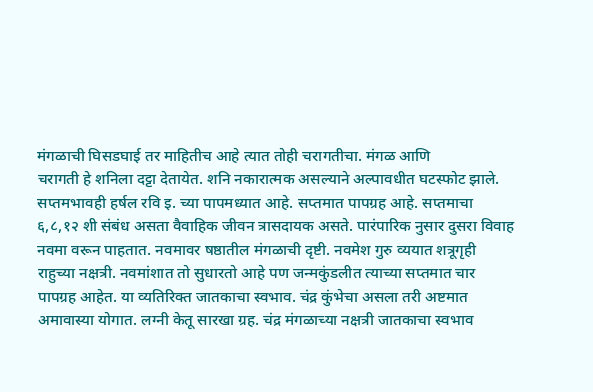मंगळाची घिसडघाई तर माहितीच आहे त्यात तोही चरागतीचा. मंगळ आणि
चरागती हे शनिला दट्टा देतायेत. शनि नकारात्मक असल्याने अल्पावधीत घटस्फोट झाले.
सप्तमभावही हर्षल रवि इ. च्या पापमध्यात आहे. सप्तमात पापग्रह आहे. सप्तमाचा
६,८,१२ शी संबंध असता वैवाहिक जीवन त्रासदायक असते. पारंपारिक नुसार दुसरा विवाह
नवमा वरून पाहतात. नवमावर षष्ठातील मंगळाची दृष्टी. नवमेश गुरु व्ययात शत्रूगृही
राहुच्या नक्षत्री. नवमांशात तो सुधारतो आहे पण जन्मकुंडलीत त्याच्या सप्तमात चार
पापग्रह आहेत. या व्यतिरिक्त जातकाचा स्वभाव. चंद्र कुंभेचा असला तरी अष्टमात
अमावास्या योगात. लग्नी केतू सारखा ग्रह. चंद्र मंगळाच्या नक्षत्री जातकाचा स्वभाव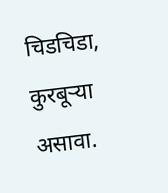चिडचिडा, कुरबूऱ्या असावा.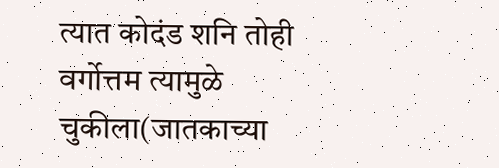त्यात कोदंड शनि तोही वर्गोत्तम त्यामुळे चुकीला(जातकाच्या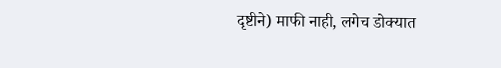दृष्टीने) माफी नाही, लगेच डोक्यात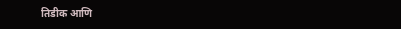तिडीक आणि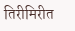तिरीमिरीत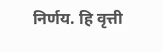निर्णय. हि वृत्ती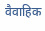वैवाहिक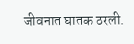जीवनात घातक ठरली.